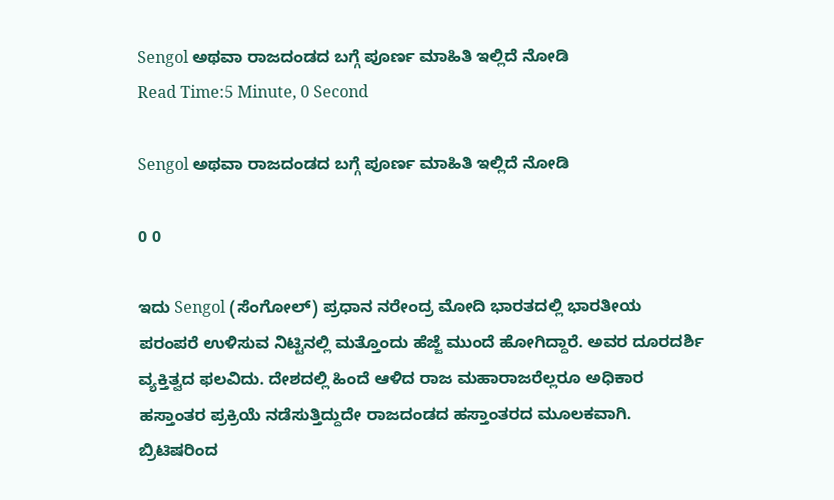Sengol ಅಥವಾ ರಾಜದಂಡದ ಬಗ್ಗೆ ಪೂರ್ಣ ಮಾಹಿತಿ ಇಲ್ಲಿದೆ ನೋಡಿ
Read Time:5 Minute, 0 Second

Sengol ಅಥವಾ ರಾಜದಂಡದ ಬಗ್ಗೆ ಪೂರ್ಣ ಮಾಹಿತಿ ಇಲ್ಲಿದೆ ನೋಡಿ

0 0

ಇದು Sengol (ಸೆಂಗೋಲ್) ಪ್ರಧಾನ ನರೇಂದ್ರ ಮೋದಿ ಭಾರತದಲ್ಲಿ ಭಾರತೀಯ ಪರಂಪರೆ ಉಳಿಸುವ ನಿಟ್ಟಿನಲ್ಲಿ ಮತ್ತೊಂದು ಹೆಜ್ಜೆ ಮುಂದೆ ಹೋಗಿದ್ದಾರೆ. ಅವರ ದೂರದರ್ಶಿ ವ್ಯಕ್ತಿತ್ವದ ಫಲವಿದು. ದೇಶದಲ್ಲಿ ಹಿಂದೆ ಆಳಿದ ರಾಜ ಮಹಾರಾಜರೆಲ್ಲರೂ ಅಧಿಕಾರ ಹಸ್ತಾಂತರ ಪ್ರಕ್ರಿಯೆ ನಡೆಸುತ್ತಿದ್ದುದೇ ರಾಜದಂಡದ ಹಸ್ತಾಂತರದ ಮೂಲಕವಾಗಿ. ಬ್ರಿಟಿಷರಿಂದ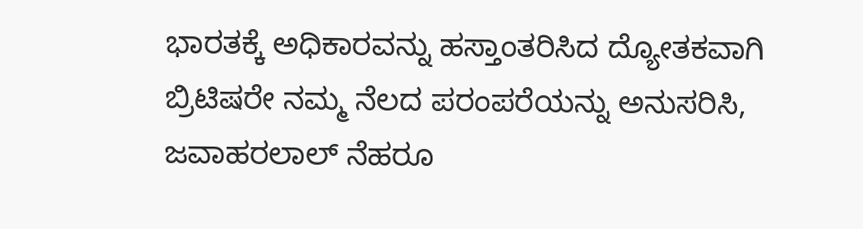ಭಾರತಕ್ಕೆ ಅಧಿಕಾರವನ್ನು ಹಸ್ತಾಂತರಿಸಿದ ದ್ಯೋತಕವಾಗಿ ಬ್ರಿಟಿಷರೇ ನಮ್ಮ ನೆಲದ ಪರಂಪರೆಯನ್ನು ಅನುಸರಿಸಿ, ಜವಾಹರಲಾಲ್ ನೆಹರೂ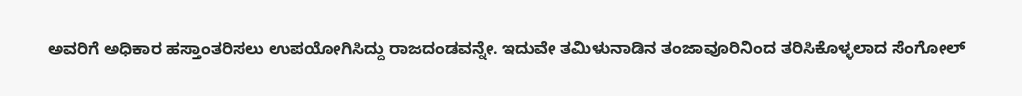ಅವರಿಗೆ ಅಧಿಕಾರ ಹಸ್ತಾಂತರಿಸಲು ಉಪಯೋಗಿಸಿದ್ದು ರಾಜದಂಡವನ್ನೇ. ಇದುವೇ ತಮಿಳುನಾಡಿನ ತಂಜಾವೂರಿನಿಂದ ತರಿಸಿಕೊಳ್ಳಲಾದ ಸೆಂಗೋಲ್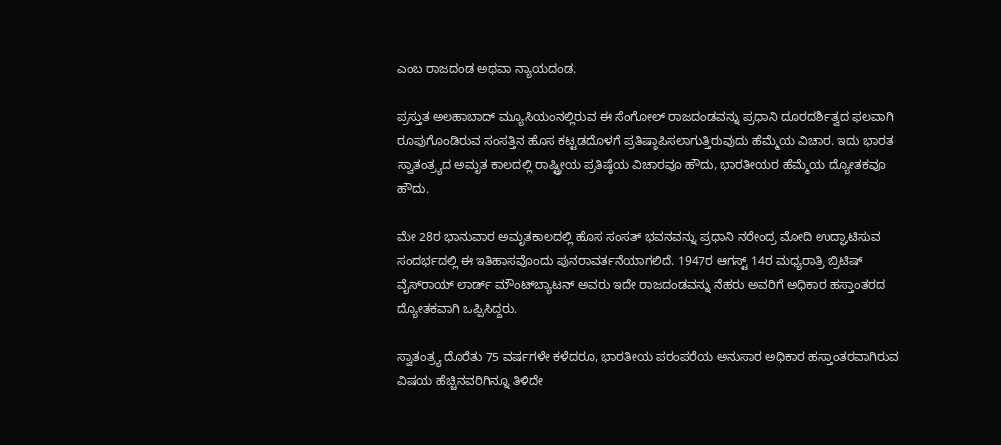ಎಂಬ ರಾಜದಂಡ ಅಥವಾ ನ್ಯಾಯದಂಡ.

ಪ್ರಸ್ತುತ ಅಲಹಾಬಾದ್ ಮ್ಯೂಸಿಯಂನಲ್ಲಿರುವ ಈ ಸೆಂಗೋಲ್ ರಾಜದಂಡವನ್ನು ಪ್ರಧಾನಿ ದೂರದರ್ಶಿತ್ವದ ಫಲವಾಗಿ ರೂಪುಗೊಂಡಿರುವ ಸಂಸತ್ತಿನ ಹೊಸ ಕಟ್ಟಡದೊಳಗೆ ಪ್ರತಿಷ್ಠಾಪಿಸಲಾಗುತ್ತಿರುವುದು ಹೆಮ್ಮೆಯ ವಿಚಾರ. ಇದು ಭಾರತ ಸ್ವಾತಂತ್ರ್ಯದ ಅಮೃತ ಕಾಲದಲ್ಲಿ ರಾಷ್ಟ್ರೀಯ ಪ್ರತಿಷ್ಠೆಯ ವಿಚಾರವೂ ಹೌದು, ಭಾರತೀಯರ ಹೆಮ್ಮೆಯ ದ್ಯೋತಕವೂ ಹೌದು.

ಮೇ 28ರ ಭಾನುವಾರ ಅಮೃತಕಾಲದಲ್ಲಿ ಹೊಸ ಸಂಸತ್ ಭವನವನ್ನು ಪ್ರಧಾನಿ ನರೇಂದ್ರ ಮೋದಿ ಉದ್ಘಾಟಿಸುವ ಸಂದರ್ಭದಲ್ಲಿ ಈ ಇತಿಹಾಸವೊಂದು ಪುನರಾವರ್ತನೆಯಾಗಲಿದೆ. 1947ರ ಆಗಸ್ಟ್ 14ರ ಮಧ್ಯರಾತ್ರಿ ಬ್ರಿಟಿಷ್ ವೈಸ್‌ರಾಯ್ ಲಾರ್ಡ್ ಮೌಂಟ್‌ಬ್ಯಾಟನ್ ಅವರು ಇದೇ ರಾಜದಂಡವನ್ನು ನೆಹರು ಅವರಿಗೆ ಅಧಿಕಾರ ಹಸ್ತಾಂತರದ ದ್ಯೋತಕವಾಗಿ ಒಪ್ಪಿಸಿದ್ದರು.

ಸ್ವಾತಂತ್ರ್ಯ ದೊರೆತು 75 ವರ್ಷಗಳೇ ಕಳೆದರೂ, ಭಾರತೀಯ ಪರಂಪರೆಯ ಅನುಸಾರ ಅಧಿಕಾರ ಹಸ್ತಾಂತರವಾಗಿರುವ ವಿಷಯ ಹೆಚ್ಚಿನವರಿಗಿನ್ನೂ ತಿಳಿದೇ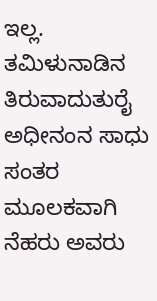ಇಲ್ಲ. ತಮಿಳುನಾಡಿನ ತಿರುವಾದುತುರೈ ಅಧೀನಂನ ಸಾಧು ಸಂತರ ಮೂಲಕವಾಗಿ ನೆಹರು ಅವರು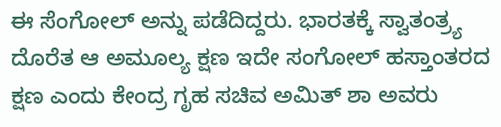ಈ ಸೆಂಗೋಲ್ ಅನ್ನು ಪಡೆದಿದ್ದರು. ಭಾರತಕ್ಕೆ ಸ್ವಾತಂತ್ರ್ಯ ದೊರೆತ ಆ ಅಮೂಲ್ಯ ಕ್ಷಣ ಇದೇ ಸಂಗೋಲ್ ಹಸ್ತಾಂತರದ ಕ್ಷಣ ಎಂದು ಕೇಂದ್ರ ಗೃಹ ಸಚಿವ ಅಮಿತ್ ಶಾ ಅವರು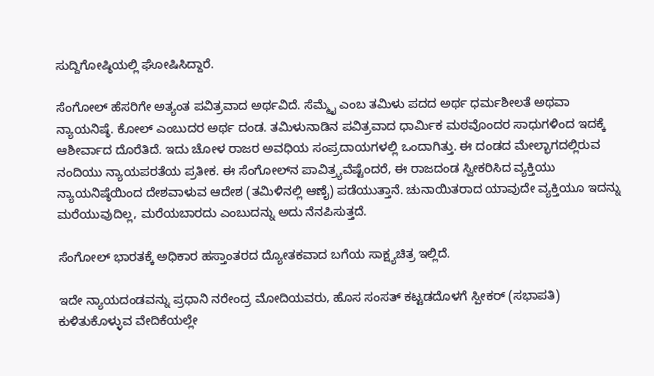ಸುದ್ದಿಗೋಷ್ಠಿಯಲ್ಲಿ ಘೋಷಿಸಿದ್ದಾರೆ.

ಸೆಂಗೋಲ್ ಹೆಸರಿಗೇ ಅತ್ಯಂತ ಪವಿತ್ರವಾದ ಅರ್ಥವಿದೆ. ಸೆಮ್ಮೈ ಎಂಬ ತಮಿಳು ಪದದ ಅರ್ಥ ಧರ್ಮಶೀಲತೆ ಅಥವಾ ನ್ಯಾಯನಿಷ್ಠೆ. ಕೋಲ್ ಎಂಬುದರ ಅರ್ಥ ದಂಡ. ತಮಿಳುನಾಡಿನ ಪವಿತ್ರವಾದ ಧಾರ್ಮಿಕ ಮಠವೊಂದರ ಸಾಧುಗಳಿಂದ ಇದಕ್ಕೆ ಆಶೀರ್ವಾದ ದೊರೆತಿದೆ. ಇದು ಚೋಳ ರಾಜರ ಅವಧಿಯ ಸಂಪ್ರದಾಯಗಳಲ್ಲಿ ಒಂದಾಗಿತ್ತು. ಈ ದಂಡದ ಮೇಲ್ಭಾಗದಲ್ಲಿರುವ ನಂದಿಯು ನ್ಯಾಯಪರತೆಯ ಪ್ರತೀಕ. ಈ ಸೆಂಗೋಲ್‌ನ ಪಾವಿತ್ರ್ಯವೆಷ್ಟೆಂದರೆ, ಈ ರಾಜದಂಡ ಸ್ವೀಕರಿಸಿದ ವ್ಯಕ್ತಿಯು ನ್ಯಾಯನಿಷ್ಠೆಯಿಂದ ದೇಶವಾಳುವ ಆದೇಶ (ತಮಿಳಿನಲ್ಲಿ ಆಣೈ) ಪಡೆಯುತ್ತಾನೆ. ಚುನಾಯಿತರಾದ ಯಾವುದೇ ವ್ಯಕ್ತಿಯೂ ಇದನ್ನು ಮರೆಯುವುದಿಲ್ಲ, ಮರೆಯಬಾರದು ಎಂಬುದನ್ನು ಅದು ನೆನಪಿಸುತ್ತದೆ.

ಸೆಂಗೋಲ್ ಭಾರತಕ್ಕೆ ಅಧಿಕಾರ ಹಸ್ತಾಂತರದ ದ್ಯೋತಕವಾದ ಬಗೆಯ ಸಾಕ್ಷ್ಯಚಿತ್ರ ಇಲ್ಲಿದೆ.

ಇದೇ ನ್ಯಾಯದಂಡವನ್ನು ಪ್ರಧಾನಿ ನರೇಂದ್ರ ಮೋದಿಯವರು, ಹೊಸ ಸಂಸತ್ ಕಟ್ಟಡದೊಳಗೆ ಸ್ಪೀಕರ್ (ಸಭಾಪತಿ) ಕುಳಿತುಕೊಳ್ಳುವ ವೇದಿಕೆಯಲ್ಲೇ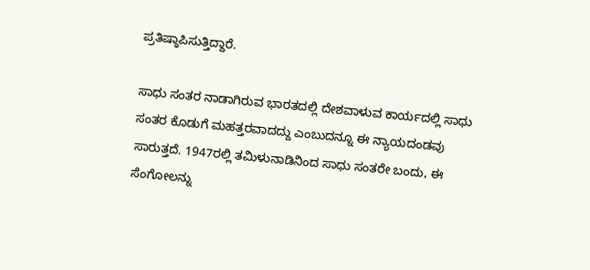ಪ್ರತಿಷ್ಠಾಪಿಸುತ್ತಿದ್ದಾರೆ.

ಸಾಧು ಸಂತರ ನಾಡಾಗಿರುವ ಭಾರತದಲ್ಲಿ ದೇಶವಾಳುವ ಕಾರ್ಯದಲ್ಲಿ ಸಾಧು ಸಂತರ ಕೊಡುಗೆ ಮಹತ್ತರವಾದದ್ದು ಎಂಬುದನ್ನೂ ಈ ನ್ಯಾಯದಂಡವು ಸಾರುತ್ತದೆ. 1947ರಲ್ಲಿ ತಮಿಳುನಾಡಿನಿಂದ ಸಾಧು ಸಂತರೇ ಬಂದು, ಈ ಸೆಂಗೋಲನ್ನು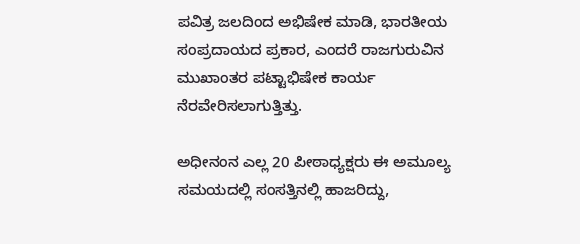ಪವಿತ್ರ ಜಲದಿಂದ ಅಭಿಷೇಕ ಮಾಡಿ, ಭಾರತೀಯ ಸಂಪ್ರದಾಯದ ಪ್ರಕಾರ, ಎಂದರೆ ರಾಜಗುರುವಿನ ಮುಖಾಂತರ ಪಟ್ಟಾಭಿಷೇಕ ಕಾರ್ಯ ನೆರವೇರಿಸಲಾಗುತ್ತಿತ್ತು.

ಅಧೀನಂನ ಎಲ್ಲ 20 ಪೀಠಾಧ್ಯಕ್ಷರು ಈ ಅಮೂಲ್ಯ ಸಮಯದಲ್ಲಿ ಸಂಸತ್ತಿನಲ್ಲಿ ಹಾಜರಿದ್ದು,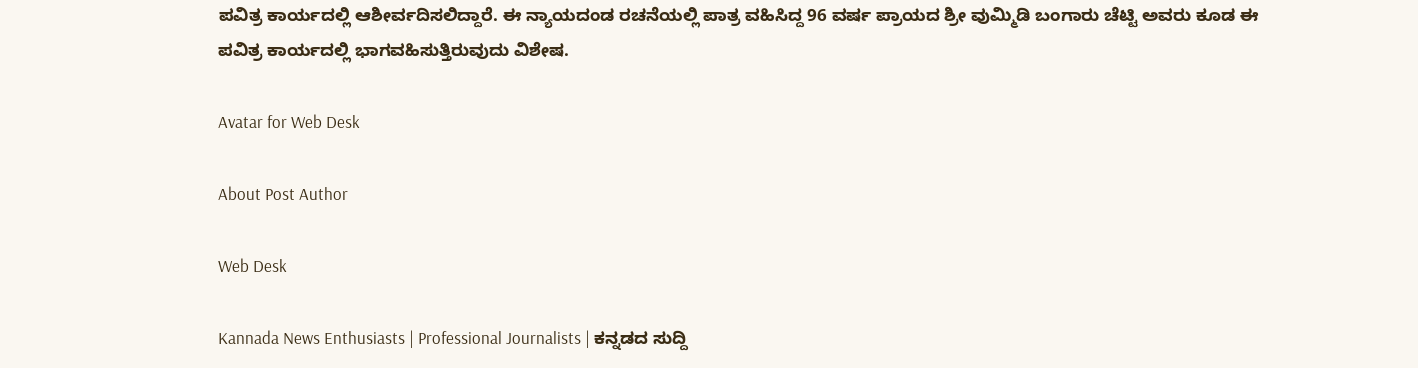ಪವಿತ್ರ ಕಾರ್ಯದಲ್ಲಿ ಆಶೀರ್ವದಿಸಲಿದ್ದಾರೆ. ಈ ನ್ಯಾಯದಂಡ ರಚನೆಯಲ್ಲಿ ಪಾತ್ರ ವಹಿಸಿದ್ದ 96 ವರ್ಷ ಪ್ರಾಯದ ಶ್ರೀ ವುಮ್ಮಿಡಿ ಬಂಗಾರು ಚೆಟ್ಟಿ ಅವರು ಕೂಡ ಈ ಪವಿತ್ರ ಕಾರ್ಯದಲ್ಲಿ ಭಾಗವಹಿಸುತ್ತಿರುವುದು ವಿಶೇಷ.

Avatar for Web Desk

About Post Author

Web Desk

Kannada News Enthusiasts | Professional Journalists | ಕನ್ನಡದ ಸುದ್ದಿ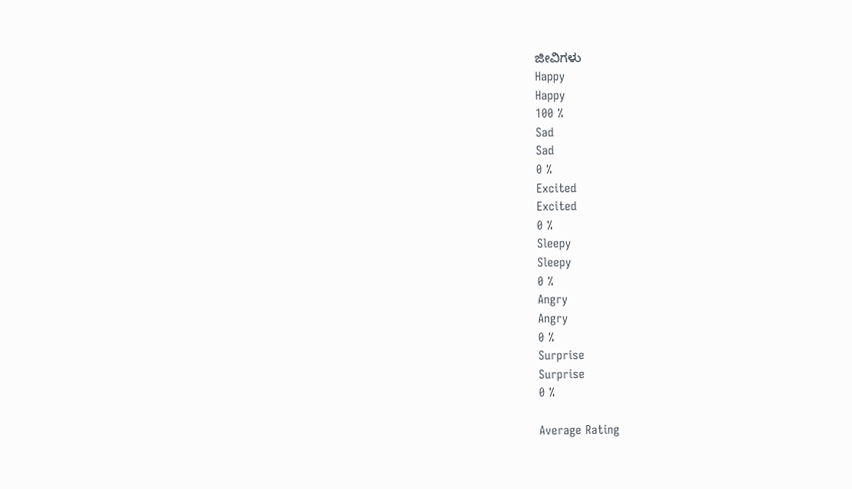ಜೀವಿಗಳು
Happy
Happy
100 %
Sad
Sad
0 %
Excited
Excited
0 %
Sleepy
Sleepy
0 %
Angry
Angry
0 %
Surprise
Surprise
0 %

Average Rating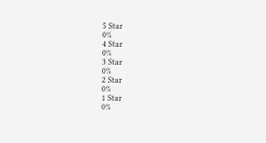5 Star
0%
4 Star
0%
3 Star
0%
2 Star
0%
1 Star
0%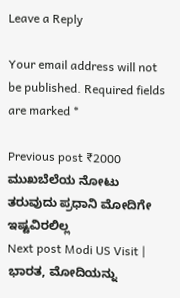Leave a Reply

Your email address will not be published. Required fields are marked *

Previous post ₹2000 ಮುಖಬೆಲೆಯ ನೋಟು ತರುವುದು ಪ್ರಧಾನಿ ಮೋದಿಗೇ ಇಷ್ಟವಿರಲಿಲ್ಲ
Next post Modi US Visit | ಭಾರತ, ಮೋದಿಯನ್ನು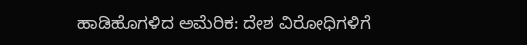ಹಾಡಿಹೊಗಳಿದ ಅಮೆರಿಕ: ದೇಶ ವಿರೋಧಿಗಳಿಗೆ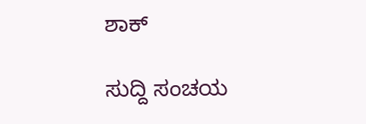ಶಾಕ್

ಸುದ್ದಿ ಸಂಚಯ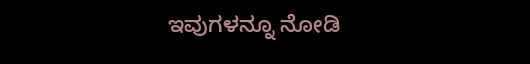ಇವುಗಳನ್ನೂ ನೋಡಿ